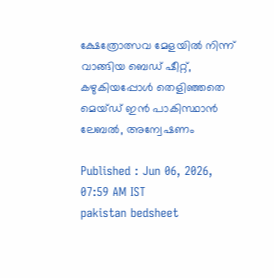ക്ഷേത്രോത്സവ മേളയിൽ നിന്ന് വാങ്ങിയ ബെഡ് ഷീറ്റ്, കഴുകിയപ്പോൾ തെളിഞ്ഞതെ മെയ്ഡ് ഇൻ പാകിസ്ഥാൻ ലേബൽ, അന്വേഷണം

Published : Jun 06, 2026, 07:59 AM IST
pakistan bedsheet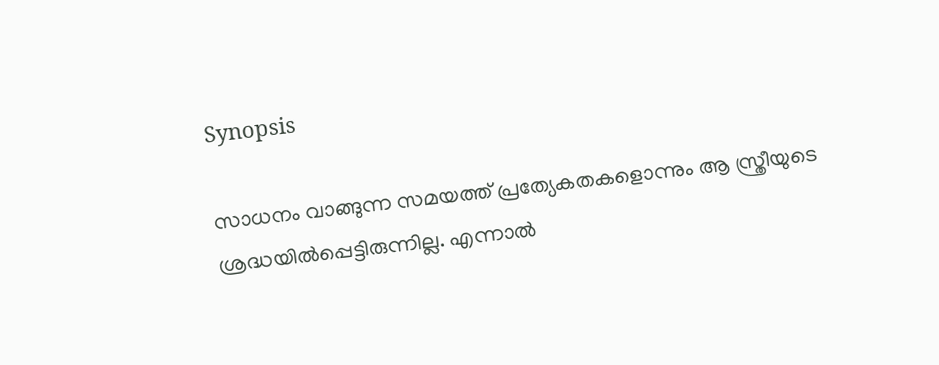Synopsis

സാധനം വാങ്ങുന്ന സമയത്ത് പ്രത്യേകതകളൊന്നും ആ സ്ത്രീയുടെ ശ്രദ്ധയിൽപ്പെട്ടിരുന്നില്ല. എന്നാൽ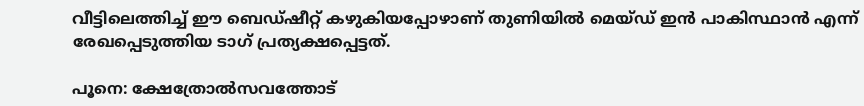വീട്ടിലെത്തിച്ച് ഈ ബെഡ്ഷീറ്റ് കഴുകിയപ്പോഴാണ് തുണിയിൽ മെയ്ഡ് ഇൻ പാകിസ്ഥാൻ എന്ന് രേഖപ്പെടുത്തിയ ടാഗ് പ്രത്യക്ഷപ്പെട്ടത്.

പൂനെ: ക്ഷേത്രോൽസവത്തോട്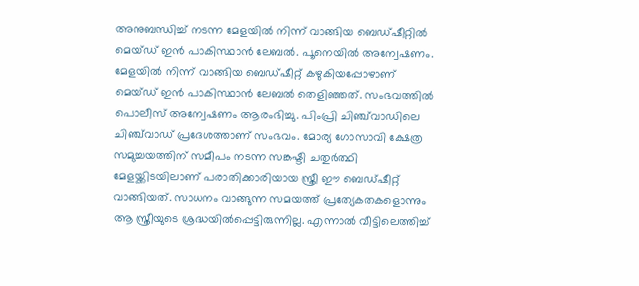അനുബന്ധിച്ച് നടന്ന മേളയിൽ നിന്ന് വാങ്ങിയ ബെഡ്ഷീറ്റിൽ മെയ്ഡ് ഇൻ പാകിസ്ഥാൻ ലേബൽ. പൂനെയിൽ അന്വേഷണം. മേളയിൽ നിന്ന് വാങ്ങിയ ബെഡ്ഷീറ്റ് കഴുകിയപ്പോഴാണ് മെയ്ഡ് ഇൻ പാകിസ്ഥാൻ ലേബൽ തെളിഞ്ഞത്. സംഭവത്തിൽ പൊലീസ് അന്വേഷണം ആരംഭിച്ചു. പിംപ്രി ചിഞ്ച്‌വാഡിലെ ചിഞ്ച്‌വാഡ് പ്രദേശത്താണ് സംഭവം. മോര്യ ഗോസാവി ക്ഷേത്ര സമുച്ചയത്തിന് സമീപം നടന്ന സങ്കഷ്ടി ചതുർത്ഥി മേളയ്ക്കിടയിലാണ് പരാതിക്കാരിയായ സ്ത്രീ ഈ ബെഡ്ഷീറ്റ് വാങ്ങിയത്. സാധനം വാങ്ങുന്ന സമയത്ത് പ്രത്യേകതകളൊന്നും ആ സ്ത്രീയുടെ ശ്രദ്ധയിൽപ്പെട്ടിരുന്നില്ല. എന്നാൽ വീട്ടിലെത്തിച്ച്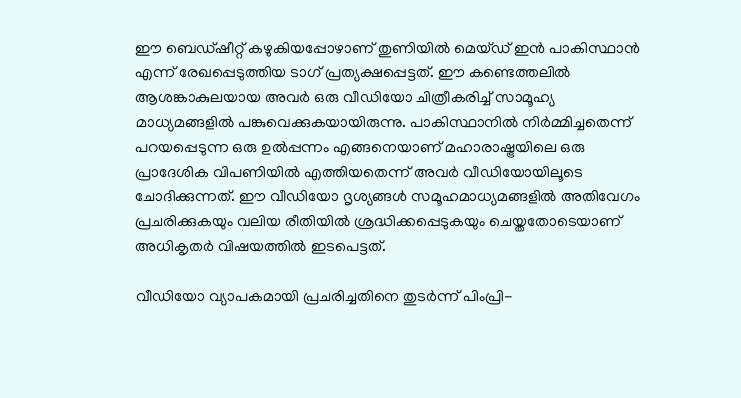ഈ ബെഡ്ഷീറ്റ് കഴുകിയപ്പോഴാണ് തുണിയിൽ മെയ്ഡ് ഇൻ പാകിസ്ഥാൻ എന്ന് രേഖപ്പെടുത്തിയ ടാഗ് പ്രത്യക്ഷപ്പെട്ടത്. ഈ കണ്ടെത്തലിൽ ആശങ്കാകുലയായ അവർ ഒരു വീഡിയോ ചിത്രീകരിച്ച് സാമൂഹ്യ മാധ്യമങ്ങളിൽ പങ്കുവെക്കുകയായിരുന്നു. പാകിസ്ഥാനിൽ നിർമ്മിച്ചതെന്ന് പറയപ്പെടുന്ന ഒരു ഉൽപ്പന്നം എങ്ങനെയാണ് മഹാരാഷ്ട്രയിലെ ഒരു പ്രാദേശിക വിപണിയിൽ എത്തിയതെന്ന് അവർ വീഡിയോയിലൂടെ ചോദിക്കുന്നത്. ഈ വീഡിയോ ദൃശ്യങ്ങൾ സമൂഹമാധ്യമങ്ങളിൽ അതിവേഗം പ്രചരിക്കുകയും വലിയ രീതിയിൽ ശ്രദ്ധിക്കപ്പെടുകയും ചെയ്തതോടെയാണ് അധികൃതർ വിഷയത്തിൽ ഇടപെട്ടത്.

വീഡിയോ വ്യാപകമായി പ്രചരിച്ചതിനെ തുടർന്ന് പിംപ്രി-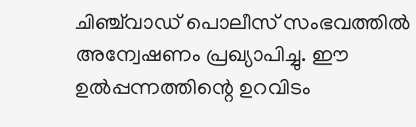ചിഞ്ച്‌വാഡ് പൊലീസ് സംഭവത്തിൽ അന്വേഷണം പ്രഖ്യാപിച്ചു. ഈ ഉൽപ്പന്നത്തിന്റെ ഉറവിടം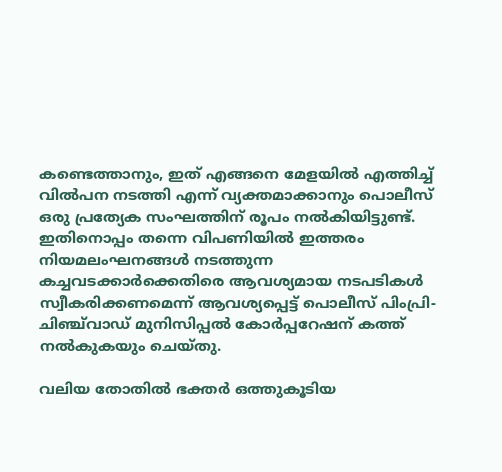കണ്ടെത്താനും, ഇത് എങ്ങനെ മേളയിൽ എത്തിച്ച് വിൽപന നടത്തി എന്ന് വ്യക്തമാക്കാനും പൊലീസ് ഒരു പ്രത്യേക സംഘത്തിന് രൂപം നൽകിയിട്ടുണ്ട്. ഇതിനൊപ്പം തന്നെ വിപണിയിൽ ഇത്തരം നിയമലംഘനങ്ങൾ നടത്തുന്ന കച്ചവടക്കാർക്കെതിരെ ആവശ്യമായ നടപടികൾ സ്വീകരിക്കണമെന്ന് ആവശ്യപ്പെട്ട് പൊലീസ് പിംപ്രി-ചിഞ്ച്‌വാഡ് മുനിസിപ്പൽ കോർപ്പറേഷന് കത്ത് നൽകുകയും ചെയ്തു.

വലിയ തോതിൽ ഭക്തർ ഒത്തുകൂടിയ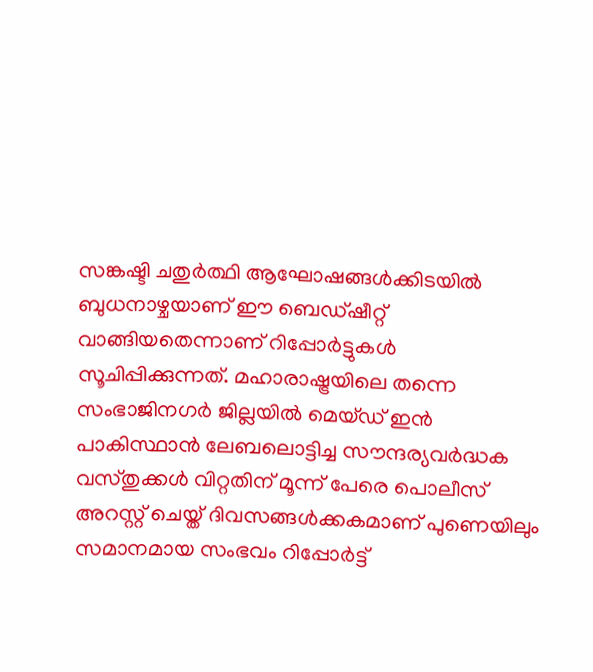സങ്കഷ്ടി ചതുർത്ഥി ആഘോഷങ്ങൾക്കിടയിൽ ബുധനാഴ്ചയാണ് ഈ ബെഡ്ഷീറ്റ് വാങ്ങിയതെന്നാണ് റിപ്പോർട്ടുകൾ സൂചിപ്പിക്കുന്നത്. മഹാരാഷ്ട്രയിലെ തന്നെ സംഭാജിനഗർ ജില്ലയിൽ മെയ്ഡ് ഇൻ പാകിസ്ഥാൻ ലേബലൊട്ടിച്ച സൗന്ദര്യവർദ്ധക വസ്തുക്കൾ വിറ്റതിന് മൂന്ന് പേരെ പൊലീസ് അറസ്റ്റ് ചെയ്ത് ദിവസങ്ങൾക്കകമാണ് പുണെയിലും സമാനമായ സംഭവം റിപ്പോർട്ട്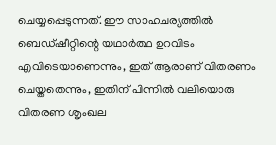ചെയ്യപ്പെടുന്നത്. ഈ സാഹചര്യത്തിൽ ബെഡ്ഷീറ്റിന്റെ യഥാർത്ഥ ഉറവിടം എവിടെയാണെന്നും, ഇത് ആരാണ് വിതരണം ചെയ്തതെന്നും, ഇതിന് പിന്നിൽ വലിയൊരു വിതരണ ശൃംഖല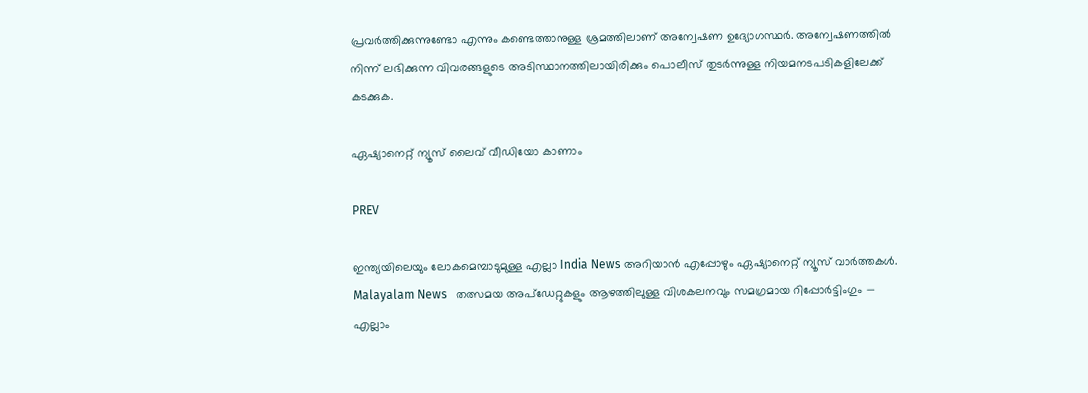പ്രവർത്തിക്കുന്നുണ്ടോ എന്നും കണ്ടെത്താനുള്ള ശ്രമത്തിലാണ് അന്വേഷണ ഉദ്യോഗസ്ഥർ. അന്വേഷണത്തിൽ നിന്ന് ലഭിക്കുന്ന വിവരങ്ങളുടെ അടിസ്ഥാനത്തിലായിരിക്കും പൊലീസ് തുടർന്നുള്ള നിയമനടപടികളിലേക്ക് കടക്കുക.

ഏഷ്യാനെറ്റ് ന്യൂസ് ലൈവ് വീഡിയോ കാണാം

PREV

ഇന്ത്യയിലെയും ലോകമെമ്പാടുമുള്ള എല്ലാ India News അറിയാൻ എപ്പോഴും ഏഷ്യാനെറ്റ് ന്യൂസ് വാർത്തകൾ. Malayalam News   തത്സമയ അപ്‌ഡേറ്റുകളും ആഴത്തിലുള്ള വിശകലനവും സമഗ്രമായ റിപ്പോർട്ടിംഗും — എല്ലാം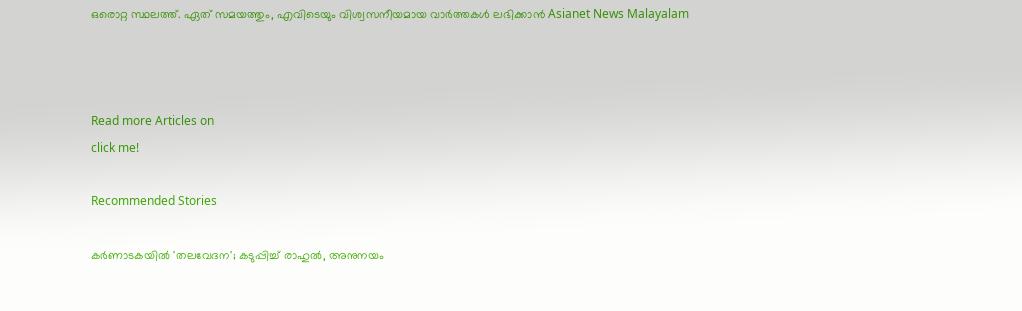ഒരൊറ്റ സ്ഥലത്ത്. ഏത് സമയത്തും, എവിടെയും വിശ്വസനീയമായ വാർത്തകൾ ലഭിക്കാൻ Asianet News Malayalam



Read more Articles on
click me!

Recommended Stories

കർണാടകയിൽ 'തലവേദന'; കടുപ്പിച്ച് രാഹുൽ, അനുനയം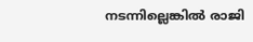നടന്നില്ലെങ്കിൽ രാജി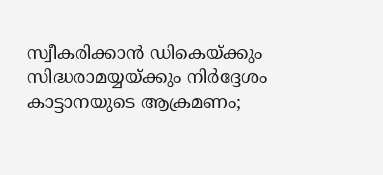സ്വീകരിക്കാൻ ഡികെയ്ക്കും സിദ്ധരാമയ്യയ്ക്കും നിർദ്ദേശം
കാട്ടാനയുടെ ആക്രമണം;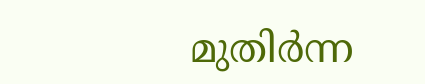മുതിർന്ന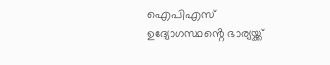ഐപിഎസ് ഉദ്യോഗസ്ഥൻ്റെ ഭാര്യയ്ക്ക്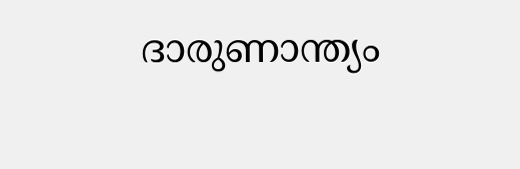ദാരുണാന്ത്യം